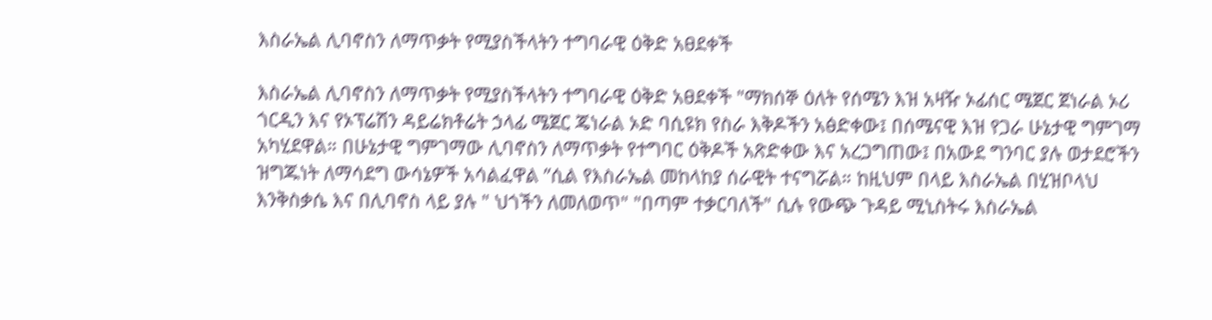እስራኤል ሊባኖስን ለማጥቃት የሚያስችላትን ተግባራዊ ዕቅድ አፀደቀች

እስራኤል ሊባኖስን ለማጥቃት የሚያስችላትን ተግባራዊ ዕቅድ አፀደቀች "ማክሰኞ ዕለት የሰሜን እዝ አዛዥ ኦፊሰር ሜጀር ጀነራል ኦሪ ጎርዲን እና የኦፕሬሽን ዳይሬክቶሬት ኃላፊ ሜጀር ጄነራል ኦድ ባሲዩክ የስራ እቅዶችን አፅድቀው፤ በሰሜናዊ እዝ የጋራ ሁኔታዊ ግምገማ አካሂደዋል። በሁኔታዊ ግምገማው ሊባኖስን ለማጥቃት የተግባር ዕቅዶች አጽድቀው እና አረጋግጠው፤ በአውደ ግንባር ያሉ ወታደሮችን ዝግጁነት ለማሳደግ ውሳኔዎች አሳልፈዋል ”ሲል የእስራኤል መከላከያ ሰራዊት ተናግሯል። ከዚህም በላይ እስራኤል በሂዝቦላህ እንቅስቃሴ እና በሊባኖስ ላይ ያሉ " ህጎችን ለመለወጥ" "በጣም ተቃርባለች" ሲሉ የውጭ ጉዳይ ሚኒስትሩ እስራኤል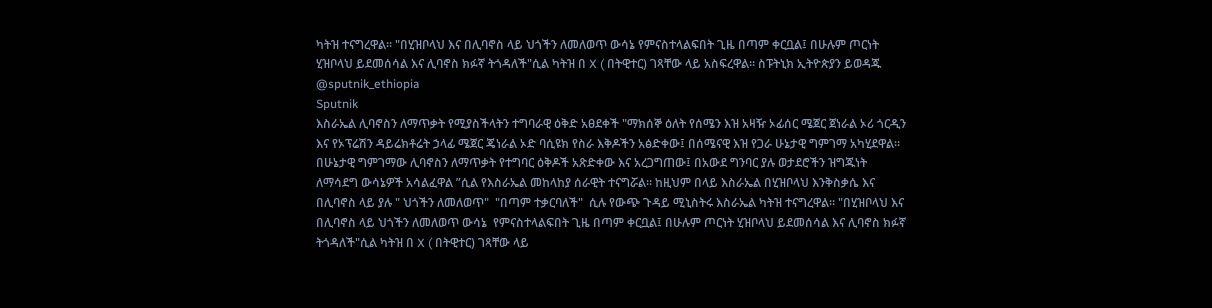ካትዝ ተናግረዋል። "በሂዝቦላህ እና በሊባኖስ ላይ ህጎችን ለመለወጥ ውሳኔ የምናስተላልፍበት ጊዜ በጣም ቀርቧል፤ በሁሉም ጦርነት ሂዝቦላህ ይደመሰሳል እና ሊባኖስ ክፉኛ ትጎዳለች"ሲል ካትዝ በ X ( በትዊተር) ገጻቸው ላይ አስፍረዋል። ስፑትኒክ ኢትዮጵያን ይወዳጁ @sputnik_ethiopia
Sputnik
እስራኤል ሊባኖስን ለማጥቃት የሚያስችላትን ተግባራዊ ዕቅድ አፀደቀች "ማክሰኞ ዕለት የሰሜን እዝ አዛዥ ኦፊሰር ሜጀር ጀነራል ኦሪ ጎርዲን እና የኦፕሬሽን ዳይሬክቶሬት ኃላፊ ሜጀር ጄነራል ኦድ ባሲዩክ የስራ እቅዶችን አፅድቀው፤ በሰሜናዊ እዝ የጋራ ሁኔታዊ ግምገማ አካሂደዋል። በሁኔታዊ ግምገማው ሊባኖስን ለማጥቃት የተግባር ዕቅዶች አጽድቀው እና አረጋግጠው፤ በአውደ ግንባር ያሉ ወታደሮችን ዝግጁነት ለማሳደግ ውሳኔዎች አሳልፈዋል ”ሲል የእስራኤል መከላከያ ሰራዊት ተናግሯል። ከዚህም በላይ እስራኤል በሂዝቦላህ እንቅስቃሴ እና በሊባኖስ ላይ ያሉ " ህጎችን ለመለወጥ"  "በጣም ተቃርባለች"  ሲሉ የውጭ ጉዳይ ሚኒስትሩ እስራኤል ካትዝ ተናግረዋል። "በሂዝቦላህ እና በሊባኖስ ላይ ህጎችን ለመለወጥ ውሳኔ  የምናስተላልፍበት ጊዜ በጣም ቀርቧል፤ በሁሉም ጦርነት ሂዝቦላህ ይደመሰሳል እና ሊባኖስ ክፉኛ ትጎዳለች"ሲል ካትዝ በ X ( በትዊተር) ገጻቸው ላይ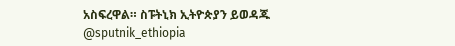አስፍረዋል። ስፑትኒክ ኢትዮጵያን ይወዳጁ @sputnik_ethiopia